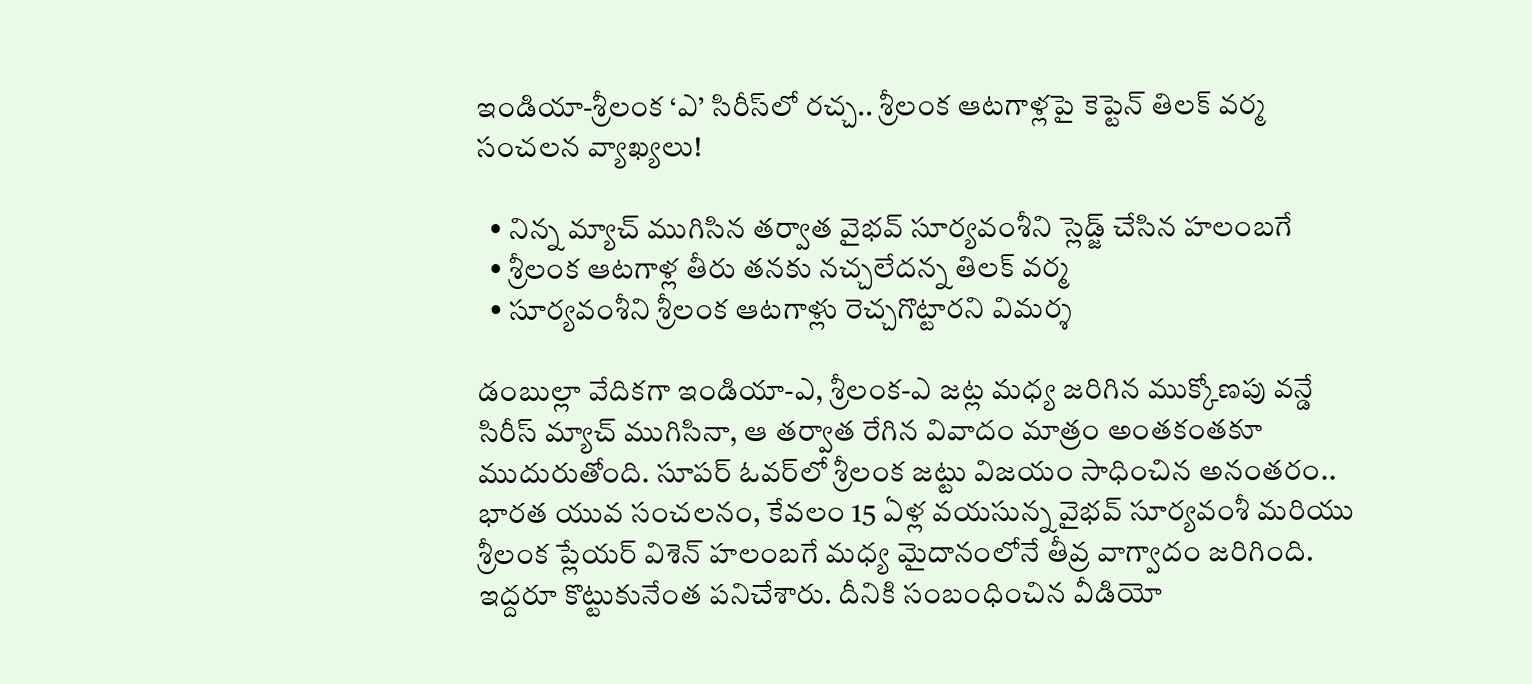ఇండియా-శ్రీలంక ‘ఎ’ సిరీస్‌లో రచ్చ.. శ్రీలంక ఆటగాళ్లపై కెప్టెన్ తిలక్ వర్మ సంచలన వ్యాఖ్యలు!

  • నిన్న మ్యాచ్ ముగిసిన తర్వాత వైభవ్ సూర్యవంశీని స్లెడ్జ్ చేసిన హలంబగే
  • శ్రీలంక ఆటగాళ్ల తీరు తనకు నచ్చలేదన్న తిలక్ వర్మ
  • సూర్యవంశీని శ్రీలంక ఆటగాళ్లు రెచ్చగొట్టారని విమర్శ

డంబుల్లా వేదికగా ఇండియా-ఎ, శ్రీలంక-ఎ జట్ల మధ్య జరిగిన ముక్కోణపు వన్డే సిరీస్ మ్యాచ్‌ ముగిసినా, ఆ తర్వాత రేగిన వివాదం మాత్రం అంతకంతకూ ముదురుతోంది. సూపర్ ఓవర్‌లో శ్రీలంక జట్టు విజయం సాధించిన అనంతరం.. భారత యువ సంచలనం, కేవలం 15 ఏళ్ల వయసున్న వైభవ్ సూర్యవంశీ మరియు శ్రీలంక ప్లేయర్ విశెన్ హలంబగే మధ్య మైదానంలోనే తీవ్ర వాగ్వాదం జరిగింది. ఇద్దరూ కొట్టుకునేంత పనిచేశారు. దీనికి సంబంధించిన వీడియో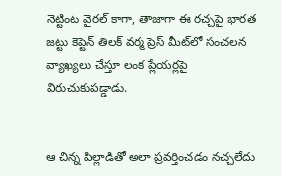నెట్టింట వైరల్ కాగా, తాజాగా ఈ రచ్చపై భారత జట్టు కెప్టెన్ తిలక్ వర్మ ప్రెస్ మీట్‌లో సంచలన వ్యాఖ్యలు చేస్తూ లంక ప్లేయర్లపై విరుచుకుపడ్డాడు.


ఆ చిన్న పిల్లాడితో అలా ప్రవర్తించడం నచ్చలేదు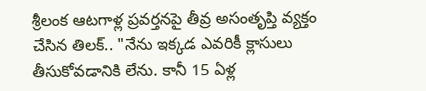శ్రీలంక ఆటగాళ్ల ప్రవర్తనపై తీవ్ర అసంతృప్తి వ్యక్తం చేసిన తిలక్.. "నేను ఇక్కడ ఎవరికీ క్లాసులు తీసుకోవడానికి లేను. కానీ 15 ఏళ్ల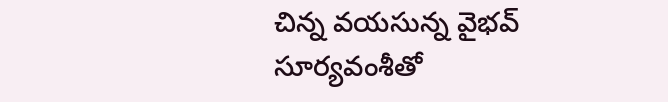చిన్న వయసున్న వైభవ్ సూర్యవంశీతో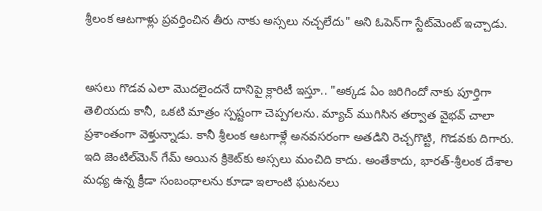శ్రీలంక ఆటగాళ్లు ప్రవర్తించిన తీరు నాకు అస్సలు నచ్చలేదు" అని ఓపెన్‌గా స్టేట్‌మెంట్ ఇచ్చాడు.


అసలు గొడవ ఎలా మొదలైందనే దానిపై క్లారిటీ ఇస్తూ.. "అక్కడ ఏం జరిగిందో నాకు పూర్తిగా తెలియదు కానీ, ఒకటి మాత్రం స్పష్టంగా చెప్పగలను. మ్యాచ్ ముగిసిన తర్వాత వైభవ్ చాలా ప్రశాంతంగా వెళ్తున్నాడు. కానీ శ్రీలంక ఆటగాళ్లే అనవసరంగా అతడిని రెచ్చగొట్టి, గొడవకు దిగారు. ఇది జెంటిల్‌మెన్ గేమ్ అయిన క్రికెట్‌కు అస్సలు మంచిది కాదు. అంతేకాదు, భారత్-శ్రీలంక దేశాల మధ్య ఉన్న క్రీడా సంబంధాలను కూడా ఇలాంటి ఘటనలు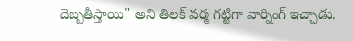దెబ్బతీస్తాయి" అని తిలక్ వర్మ గట్టిగా వార్నింగ్ ఇచ్చాడు.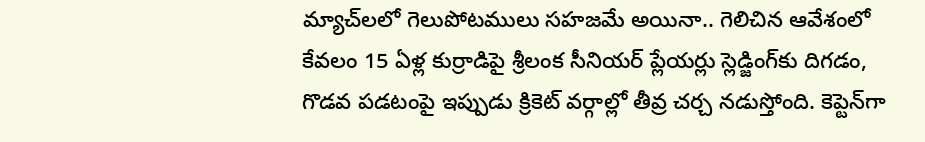మ్యాచ్‌లలో గెలుపోటములు సహజమే అయినా.. గెలిచిన ఆవేశంలో కేవలం 15 ఏళ్ల కుర్రాడిపై శ్రీలంక సీనియర్ ప్లేయర్లు స్లెడ్జింగ్‌కు దిగడం, గొడవ పడటంపై ఇప్పుడు క్రికెట్ వర్గాల్లో తీవ్ర చర్చ నడుస్తోంది. కెప్టెన్‌గా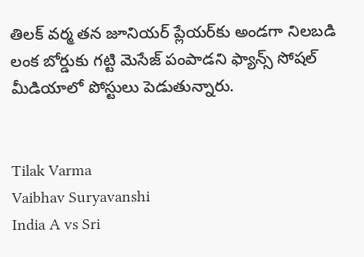తిలక్ వర్మ తన జూనియర్ ప్లేయర్‌కు అండగా నిలబడి లంక బోర్డుకు గట్టి మెసేజ్ పంపాడని ఫ్యాన్స్ సోషల్ మీడియాలో పోస్టులు పెడుతున్నారు.


Tilak Varma
Vaibhav Suryavanshi
India A vs Sri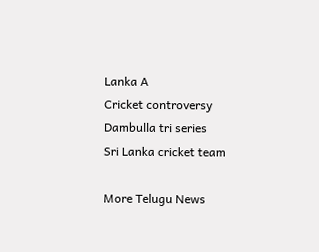Lanka A
Cricket controversy
Dambulla tri series
Sri Lanka cricket team

More Telugu News